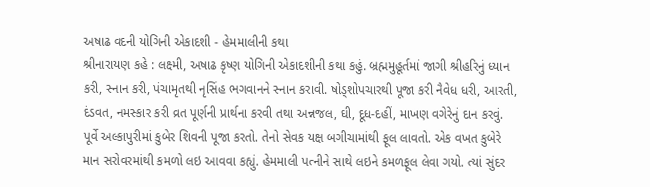અષાઢ વદની યોગિની એકાદશી - હેમમાલીની કથા
શ્રીનારાયણ કહે : લક્ષ્મી, અષાઢ કૃષ્ણ યોગિની એકાદશીની કથા કહું. બ્રહ્મમુહૂર્તમાં જાગી શ્રીહરિનું ધ્યાન કરી, સ્નાન કરી, પંચામૃતથી નૃસિંહ ભગવાનને સ્નાન કરાવી. ષોડ્શોપચારથી પૂજા કરી નૈવેધ ધરી, આરતી, દંડવત, નમસ્કાર કરી વ્રત પૂર્ણની પ્રાર્થના કરવી તથા અન્નજલ, ઘી, દૂધ-દહીં, માખણ વગેરેનું દાન કરવું.
પૂર્વે અલ્કાપુરીમાં કુબેર શિવની પૂજા કરતો. તેનો સેવક યક્ષ બગીચામાંથી ફૂલ લાવતો. એક વખત કુબેરે માન સરોવરમાંથી કમળો લઇ આવવા કહ્યું. હેમમાલી પત્નીને સાથે લઇને કમળફૂલ લેવા ગયો. ત્યાં સુંદર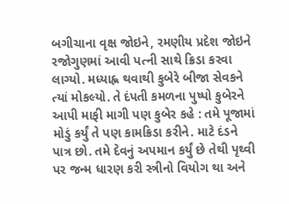બગીચાના વૃક્ષ જોઇને, રમણીય પ્રદેશ જોઇને રજોગુણમાં આવી પત્ની સાથે ક્રિડા કરવા લાગ્યો. મધ્યાહ્ન થવાથી કુબેરે બીજા સેવકને ત્યાં મોકલ્યો. તે દંપતી કમળના પુષ્પો કુબેરને આપી માફી માગી પણ કુબેર કહે : તમે પૂજામાં મોડું કર્યું તે પણ કામક્રિડા કરીને. માટે દંડને પાત્ર છો. તમે દેવનું અપમાન કર્યું છે તેથી પૃથ્વી પર જન્મ ધારણ કરી સ્ત્રીનો વિયોગ થા અને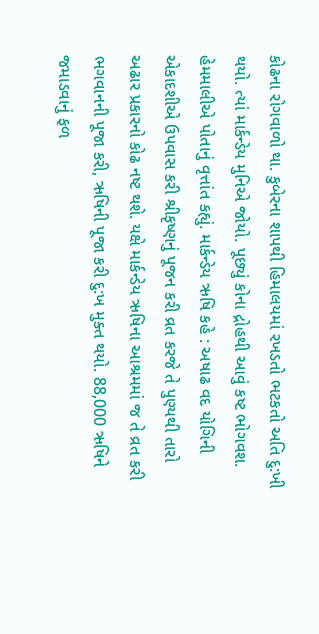કોઢના રોગવાળો થા. કુબેરના શાપથી હિમાલયમાં રખડતો ભટકતો અતિ દુ:ખી થયો. ત્યાં માર્કન્ડેય મુનિએ જોયો. પૂછ્યું કોના દ્રોહથી આવું કષ્ટ ભોગવશ. હેમમાલીએ પોતાનું વૃત્તાંત કહ્યું. માર્કન્ડેય ઋષિ કહે : અષાઢ વદ યોગિની એકાદશીએ ઉપવાસ કરી શ્રીકૃષ્ણનું પૂજન કરી વ્રત કરજે તે પુણ્યથી તારો અઢાર પ્રકારનો કોઢ નષ્ટ થશે. યક્ષે માર્કન્ડેય ઋષિના આશ્રમમાં જ તે વ્રત કરી ભગવાનની પૂજા કરી, ઋષિની પૂજા કરી દુ:ખ મુક્ત થયો. 88,000 ઋષિને જમાડવાનું ફળ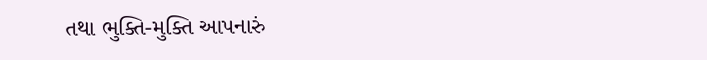તથા ભુક્તિ-મુક્તિ આપનારું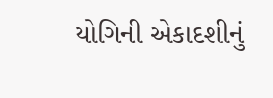યોગિની એકાદશીનું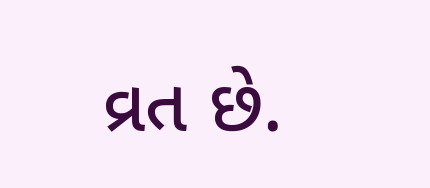વ્રત છે.